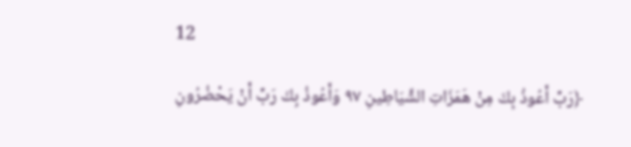12

﴿رَبِّ أَعُوذُ بِكَ مِنْ هَمَزَاتِ الشَّيَاطِينِ ٩٧ وَأَعُوذُ بِكَ رَبِّ أَنْ يَحْضُرُونِ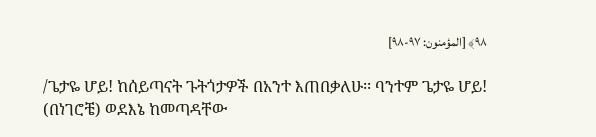٩٨﴾ [المؤمنون: ٩٧-٩٨]

/ጌታዬ ሆይ! ከሰይጣናት ጉትጎታዎች በአንተ እጠበቃለሁ፡፡ ባንተም ጌታዬ ሆይ! (በነገሮቼ) ወደእኔ ከመጣዳቸው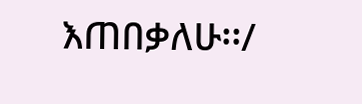እጠበቃለሁ፡፡/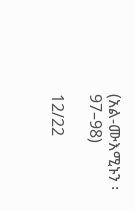(አል-ሙእሚኑን ፡ 97–98)

12/22